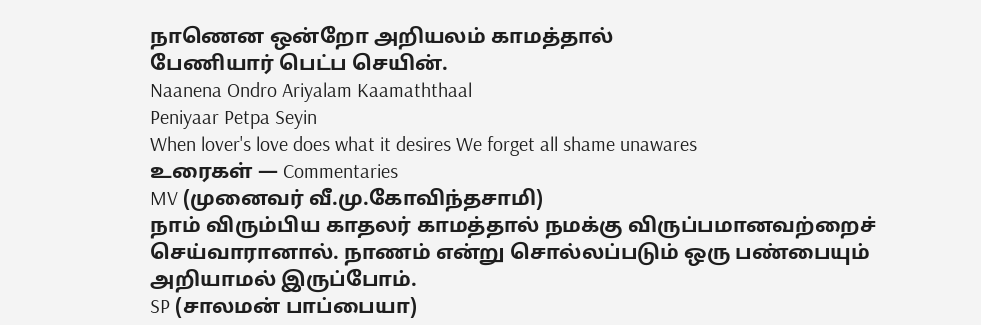நாணென ஒன்றோ அறியலம் காமத்தால்
பேணியார் பெட்ப செயின்.
Naanena Ondro Ariyalam Kaamaththaal
Peniyaar Petpa Seyin
When lover's love does what it desires We forget all shame unawares
உரைகள் — Commentaries
MV (முனைவர் வீ.மு.கோவிந்தசாமி)
நாம் விரும்பிய காதலர் காமத்தால் நமக்கு விருப்பமானவற்றைச் செய்வாரானால். நாணம் என்று சொல்லப்படும் ஒரு பண்பையும் அறியாமல் இருப்போம்.
SP (சாலமன் பாப்பையா)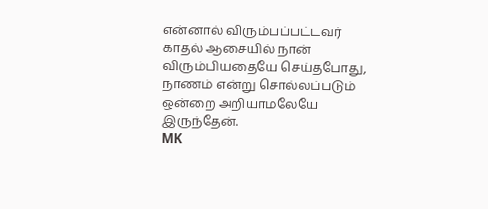என்னால் விரும்பப்பட்டவர் காதல் ஆசையில் நான் விரும்பியதையே செய்தபோது, நாணம் என்று சொல்லப்படும் ஒன்றை அறியாமலேயே இருந்தேன்.
MK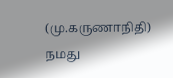(மு.கருணாநிதி)
நமது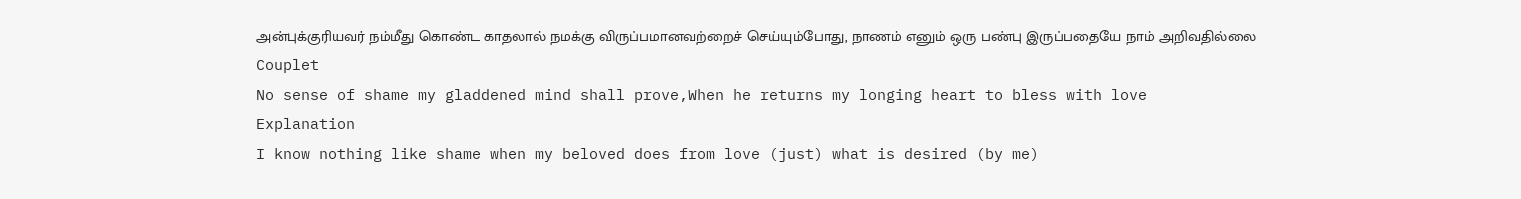அன்புக்குரியவர் நம்மீது கொண்ட காதலால் நமக்கு விருப்பமானவற்றைச் செய்யும்போது, நாணம் எனும் ஒரு பண்பு இருப்பதையே நாம் அறிவதில்லை
Couplet
No sense of shame my gladdened mind shall prove,When he returns my longing heart to bless with love
Explanation
I know nothing like shame when my beloved does from love (just) what is desired (by me)